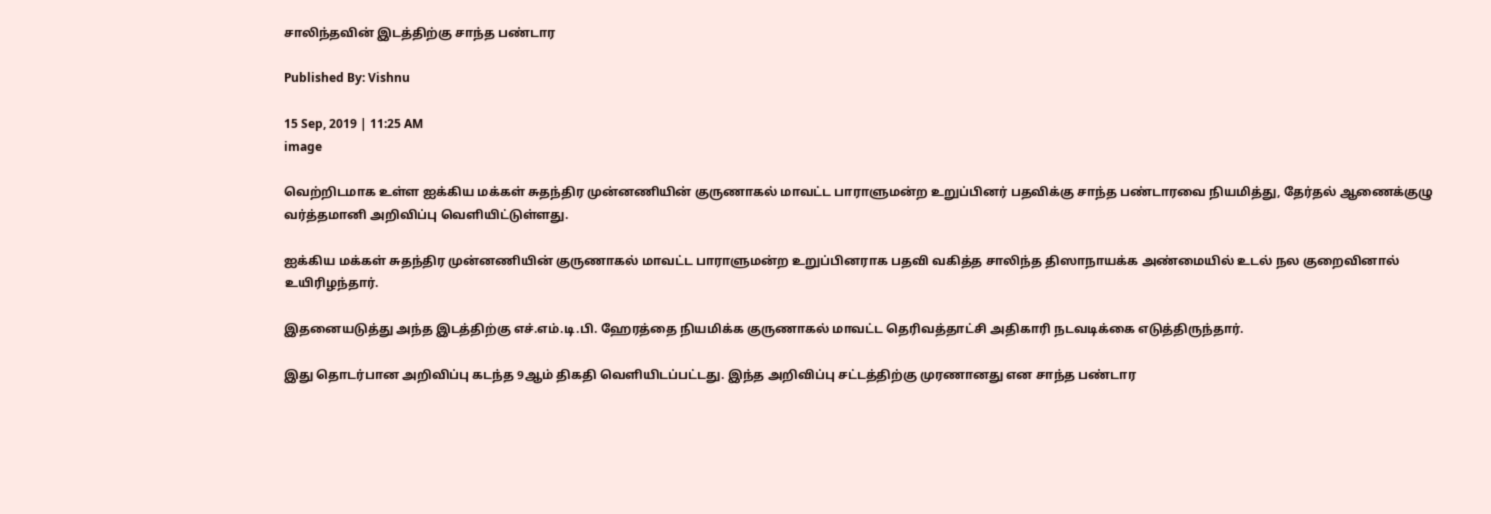சாலிந்தவின் இடத்திற்கு சாந்த பண்டார

Published By: Vishnu

15 Sep, 2019 | 11:25 AM
image

வெற்றிடமாக உள்ள ஐக்கிய மக்கள் சுதந்திர முன்னணியின் குருணாகல் மாவட்ட பாராளுமன்ற உறுப்பினர் பதவிக்கு சாந்த பண்டாரவை நியமித்து, தேர்தல் ஆணைக்குழு வர்த்தமானி அறிவிப்பு வெளியிட்டுள்ளது.

ஐக்கிய மக்கள் சுதந்திர முன்னணியின் குருணாகல் மாவட்ட பாராளுமன்ற உறுப்பினராக பதவி வகித்த சாலிந்த திஸாநாயக்க அண்மையில் உடல் நல குறைவினால் உயிரிழந்தார்.

இதனையடுத்து அந்த இடத்திற்கு எச்.எம்.டி.பி. ஹேரத்தை நியமிக்க குருணாகல் மாவட்ட தெரிவத்தாட்சி அதிகாரி நடவடிக்கை எடுத்திருந்தார்.

இது தொடர்பான அறிவிப்பு கடந்த 9ஆம் திகதி வெளியிடப்பட்டது. இந்த அறிவிப்பு சட்டத்திற்கு முரணானது என சாந்த பண்டார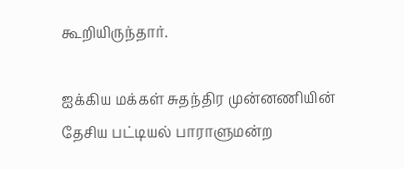கூறியிருந்தார்.

ஐக்கிய மக்கள் சுதந்திர முன்னணியின் தேசிய பட்டியல் பாராளுமன்ற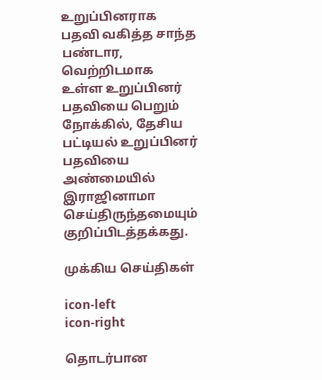உறுப்பினராக பதவி வகித்த சாந்த பண்டார, வெற்றிடமாக உள்ள உறுப்பினர் பதவியை பெறும் நோக்கில், தேசிய பட்டியல் உறுப்பினர் பதவியை அண்மையில் இராஜினாமா செய்திருந்தமையும் குறிப்பிடத்தக்கது.

முக்கிய செய்திகள்

icon-left
icon-right

தொடர்பான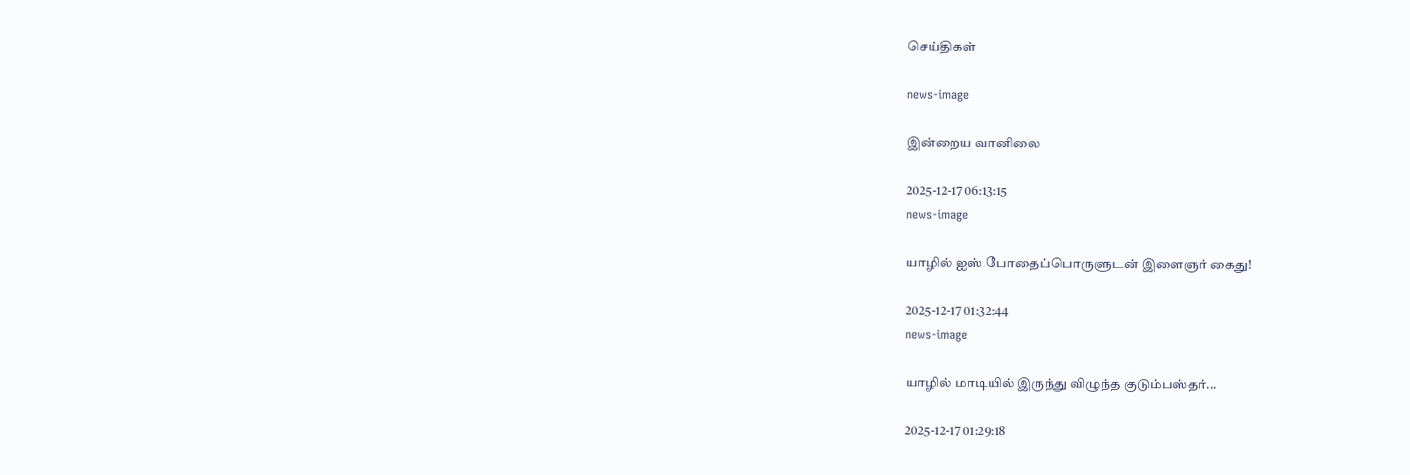செய்திகள்

news-image

இன்றைய வானிலை

2025-12-17 06:13:15
news-image

யாழில் ஐஸ் போதைப்பொருளுடன் இளைஞர் கைது!

2025-12-17 01:32:44
news-image

யாழில் மாடியில் இருந்து விழுந்த குடும்பஸ்தர்...

2025-12-17 01:29:18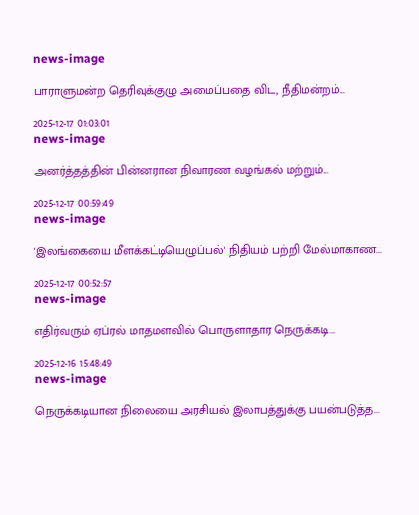news-image

பாராளுமன்ற தெரிவுக்குழு அமைப்பதை விட, நீதிமன்றம்...

2025-12-17 01:03:01
news-image

அனர்த்தத்தின் பின்னரான நிவாரண வழங்கல் மற்றும்...

2025-12-17 00:59:49
news-image

'இலங்கையை மீளக்கட்டியெழுப்பல்' நிதியம் பற்றி மேல்மாகாண...

2025-12-17 00:52:57
news-image

எதிர்வரும் ஏப்ரல் மாதமளவில் பொருளாதார நெருக்கடி...

2025-12-16 15:48:49
news-image

நெருக்கடியான நிலையை அரசியல் இலாபத்துக்கு பயன்படுத்த...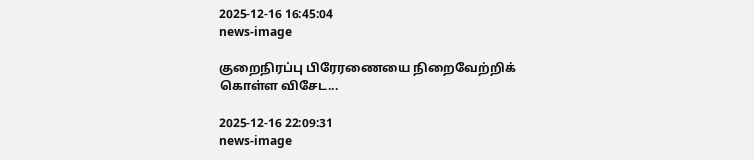2025-12-16 16:45:04
news-image

குறைநிரப்பு பிரேரணையை நிறைவேற்றிக் கொள்ள விசேட...

2025-12-16 22:09:31
news-image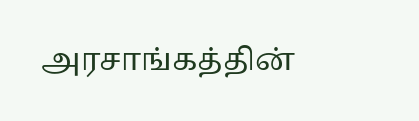அரசாங்கத்தின்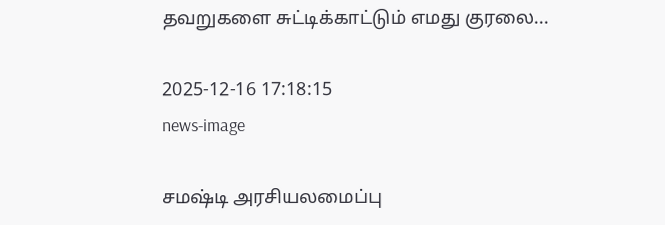தவறுகளை சுட்டிக்காட்டும் எமது குரலை...

2025-12-16 17:18:15
news-image

சமஷ்டி அரசியலமைப்பு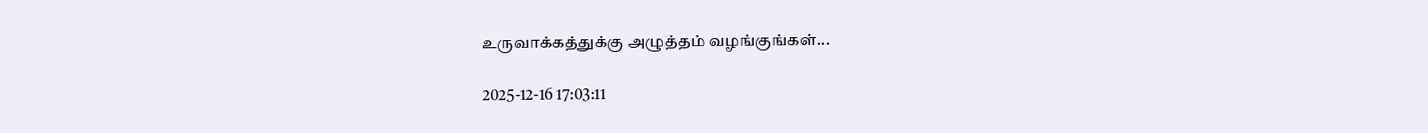உருவாக்கத்துக்கு அழுத்தம் வழங்குங்கள்...

2025-12-16 17:03:11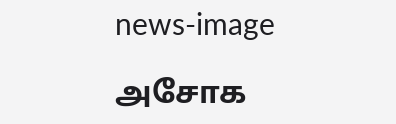news-image

அசோக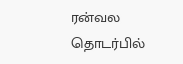ரன்வல தொடர்பில்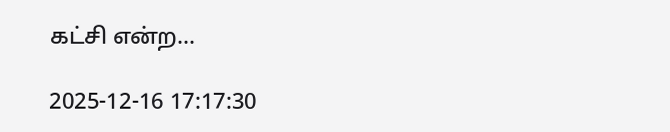கட்சி என்ற...

2025-12-16 17:17:30